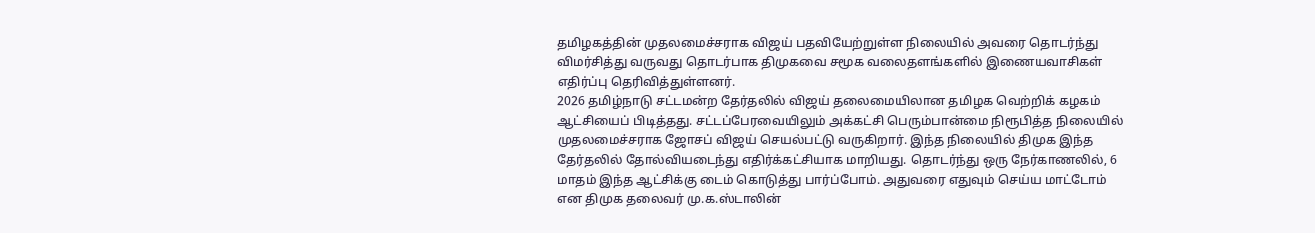தமிழகத்தின் முதலமைச்சராக விஜய் பதவியேற்றுள்ள நிலையில் அவரை தொடர்ந்து விமர்சித்து வருவது தொடர்பாக திமுகவை சமூக வலைதளங்களில் இணையவாசிகள் எதிர்ப்பு தெரிவித்துள்ளனர்.
2026 தமிழ்நாடு சட்டமன்ற தேர்தலில் விஜய் தலைமையிலான தமிழக வெற்றிக் கழகம் ஆட்சியைப் பிடித்தது. சட்டப்பேரவையிலும் அக்கட்சி பெரும்பான்மை நிரூபித்த நிலையில் முதலமைச்சராக ஜோசப் விஜய் செயல்பட்டு வருகிறார். இந்த நிலையில் திமுக இந்த தேர்தலில் தோல்வியடைந்து எதிர்க்கட்சியாக மாறியது. தொடர்ந்து ஒரு நேர்காணலில், 6 மாதம் இந்த ஆட்சிக்கு டைம் கொடுத்து பார்ப்போம். அதுவரை எதுவும் செய்ய மாட்டோம் என திமுக தலைவர் மு.க.ஸ்டாலின்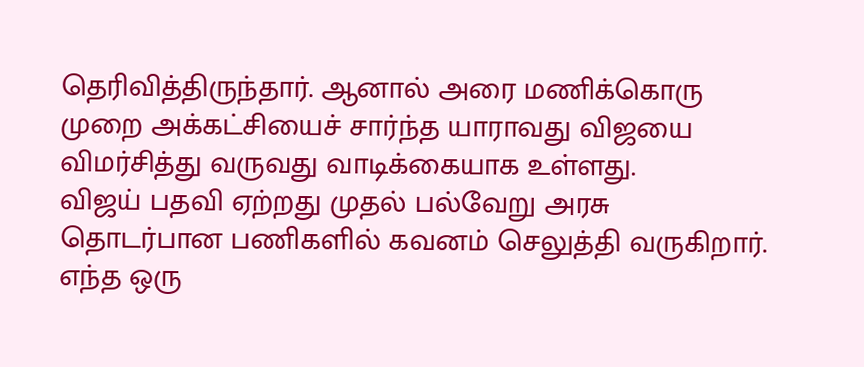தெரிவித்திருந்தார். ஆனால் அரை மணிக்கொரு முறை அக்கட்சியைச் சார்ந்த யாராவது விஜயை விமர்சித்து வருவது வாடிக்கையாக உள்ளது.
விஜய் பதவி ஏற்றது முதல் பல்வேறு அரசு தொடர்பான பணிகளில் கவனம் செலுத்தி வருகிறார். எந்த ஒரு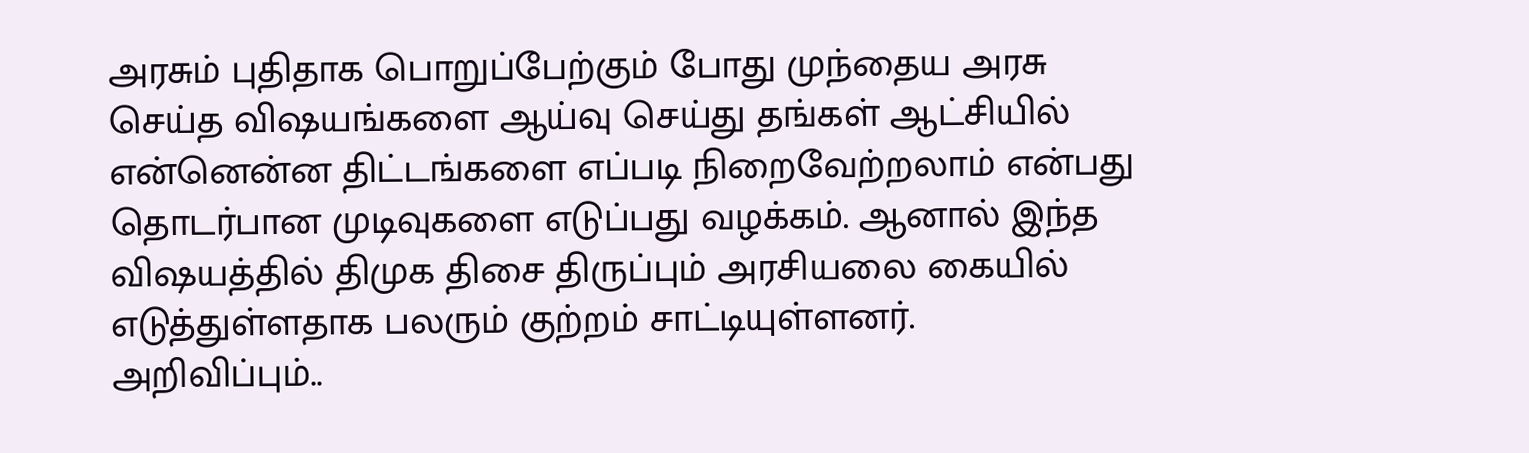அரசும் புதிதாக பொறுப்பேற்கும் போது முந்தைய அரசு செய்த விஷயங்களை ஆய்வு செய்து தங்கள் ஆட்சியில் என்னென்ன திட்டங்களை எப்படி நிறைவேற்றலாம் என்பது தொடர்பான முடிவுகளை எடுப்பது வழக்கம். ஆனால் இந்த விஷயத்தில் திமுக திசை திருப்பும் அரசியலை கையில் எடுத்துள்ளதாக பலரும் குற்றம் சாட்டியுள்ளனர்.
அறிவிப்பும்..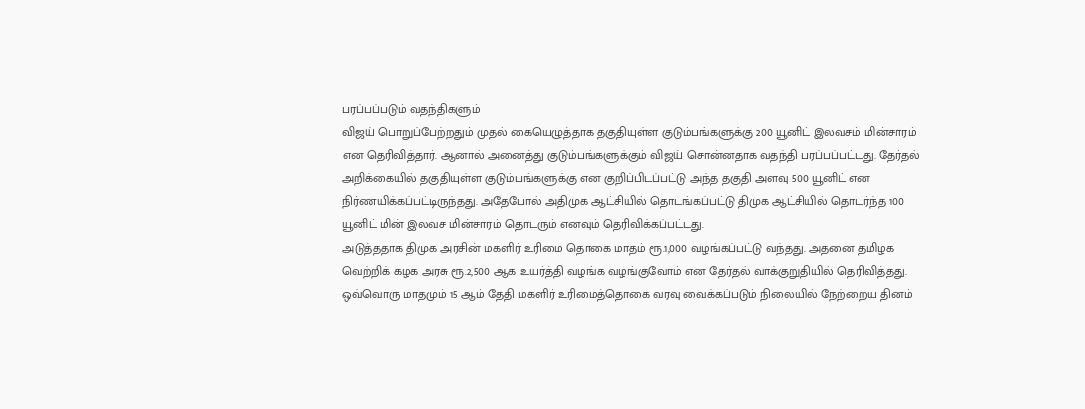பரப்பப்படும் வதந்திகளும்
விஜய் பொறுப்பேற்றதும் முதல் கையெழுத்தாக தகுதியுள்ள குடும்பங்களுக்கு 200 யூனிட் இலவசம் மின்சாரம் என தெரிவித்தார். ஆனால் அனைத்து குடும்பங்களுக்கும் விஜய் சொன்னதாக வதந்தி பரப்பப்பட்டது. தேர்தல் அறிக்கையில் தகுதியுள்ள குடும்பங்களுக்கு என குறிப்பிடப்பட்டு அந்த தகுதி அளவு 500 யூனிட் என நிர்ணயிக்கப்பட்டிருந்தது. அதேபோல் அதிமுக ஆட்சியில் தொடங்கப்பட்டு திமுக ஆட்சியில் தொடர்ந்த 100 யூனிட் மின் இலவச மின்சாரம் தொடரும் எனவும் தெரிவிக்கப்பட்டது.
அடுத்ததாக திமுக அரசின் மகளிர் உரிமை தொகை மாதம் ரூ.1,000 வழங்கப்பட்டு வந்தது. அதனை தமிழக வெற்றிக் கழக அரசு ரூ.2,500 ஆக உயர்த்தி வழங்க வழங்குவோம் என தேர்தல் வாக்குறுதியில் தெரிவித்தது. ஒவ்வொரு மாதமும் 15 ஆம் தேதி மகளிர் உரிமைத்தொகை வரவு வைக்கப்படும் நிலையில் நேற்றைய தினம்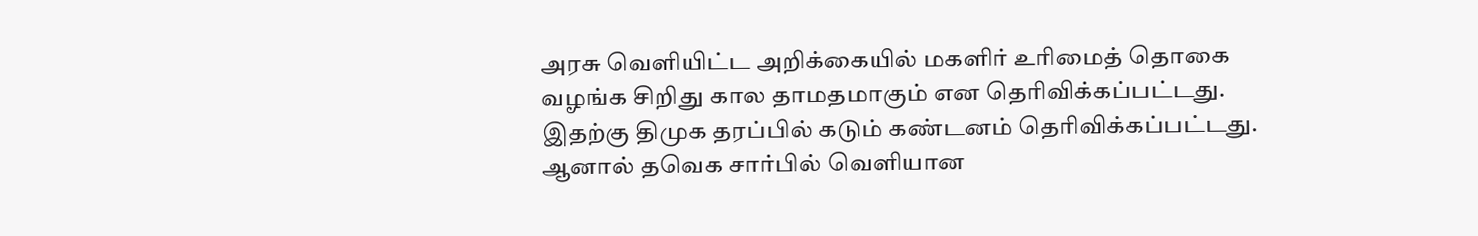அரசு வெளியிட்ட அறிக்கையில் மகளிர் உரிமைத் தொகை வழங்க சிறிது கால தாமதமாகும் என தெரிவிக்கப்பட்டது. இதற்கு திமுக தரப்பில் கடும் கண்டனம் தெரிவிக்கப்பட்டது.
ஆனால் தவெக சார்பில் வெளியான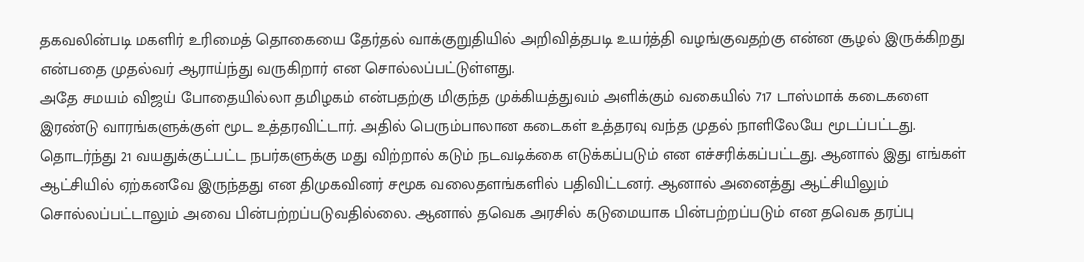தகவலின்படி மகளிர் உரிமைத் தொகையை தேர்தல் வாக்குறுதியில் அறிவித்தபடி உயர்த்தி வழங்குவதற்கு என்ன சூழல் இருக்கிறது என்பதை முதல்வர் ஆராய்ந்து வருகிறார் என சொல்லப்பட்டுள்ளது.
அதே சமயம் விஜய் போதையில்லா தமிழகம் என்பதற்கு மிகுந்த முக்கியத்துவம் அளிக்கும் வகையில் 717 டாஸ்மாக் கடைகளை இரண்டு வாரங்களுக்குள் மூட உத்தரவிட்டார். அதில் பெரும்பாலான கடைகள் உத்தரவு வந்த முதல் நாளிலேயே மூடப்பட்டது. தொடர்ந்து 21 வயதுக்குட்பட்ட நபர்களுக்கு மது விற்றால் கடும் நடவடிக்கை எடுக்கப்படும் என எச்சரிக்கப்பட்டது. ஆனால் இது எங்கள் ஆட்சியில் ஏற்கனவே இருந்தது என திமுகவினர் சமூக வலைதளங்களில் பதிவிட்டனர். ஆனால் அனைத்து ஆட்சியிலும் சொல்லப்பட்டாலும் அவை பின்பற்றப்படுவதில்லை. ஆனால் தவெக அரசில் கடுமையாக பின்பற்றப்படும் என தவெக தரப்பு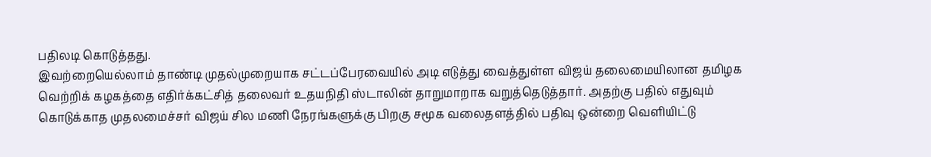பதிலடி கொடுத்தது.
இவற்றையெல்லாம் தாண்டி முதல்முறையாக சட்டப்பேரவையில் அடி எடுத்து வைத்துள்ள விஜய் தலைமையிலான தமிழக வெற்றிக் கழகத்தை எதிர்க்கட்சித் தலைவர் உதயநிதி ஸ்டாலின் தாறுமாறாக வறுத்தெடுத்தார். அதற்கு பதில் எதுவும் கொடுக்காத முதலமைச்சர் விஜய் சில மணி நேரங்களுக்கு பிறகு சமூக வலைதளத்தில் பதிவு ஒன்றை வெளியிட்டு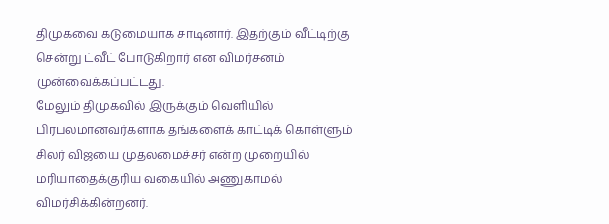திமுகவை கடுமையாக சாடினார். இதற்கும் வீட்டிற்கு சென்று ட்வீட் போடுகிறார் என விமர்சனம் முன்வைக்கப்பட்டது.
மேலும் திமுகவில் இருக்கும் வெளியில் பிரபலமானவர்களாக தங்களைக் காட்டிக் கொள்ளும் சிலர் விஜயை முதலமைச்சர் என்ற முறையில் மரியாதைக்குரிய வகையில் அணுகாமல் விமர்சிக்கின்றனர்.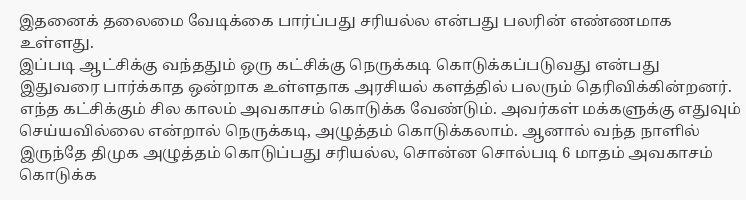இதனைக் தலைமை வேடிக்கை பார்ப்பது சரியல்ல என்பது பலரின் எண்ணமாக உள்ளது.
இப்படி ஆட்சிக்கு வந்ததும் ஒரு கட்சிக்கு நெருக்கடி கொடுக்கப்படுவது என்பது இதுவரை பார்க்காத ஒன்றாக உள்ளதாக அரசியல் களத்தில் பலரும் தெரிவிக்கின்றனர். எந்த கட்சிக்கும் சில காலம் அவகாசம் கொடுக்க வேண்டும். அவர்கள் மக்களுக்கு எதுவும் செய்யவில்லை என்றால் நெருக்கடி, அழுத்தம் கொடுக்கலாம். ஆனால் வந்த நாளில் இருந்தே திமுக அழுத்தம் கொடுப்பது சரியல்ல, சொன்ன சொல்படி 6 மாதம் அவகாசம் கொடுக்க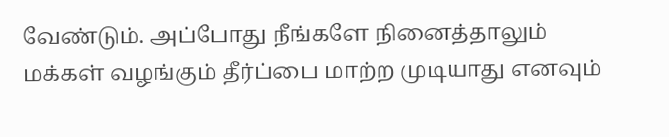வேண்டும். அப்போது நீங்களே நினைத்தாலும் மக்கள் வழங்கும் தீர்ப்பை மாற்ற முடியாது எனவும்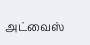அட்வைஸ்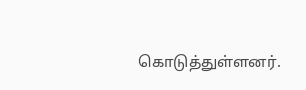கொடுத்துள்ளனர்.